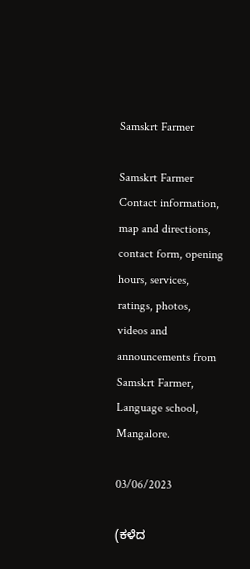Samskrt Farmer

Samskrt Farmer Contact information, map and directions, contact form, opening hours, services, ratings, photos, videos and announcements from Samskrt Farmer, Language school, Mangalore.

03/06/2023

(ಕಳೆದ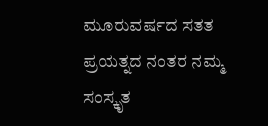ಮೂರುವರ್ಷದ ಸತತ ಪ್ರಯತ್ನದ ನಂತರ ನಮ್ಮ ಸಂಸ್ಕೃತ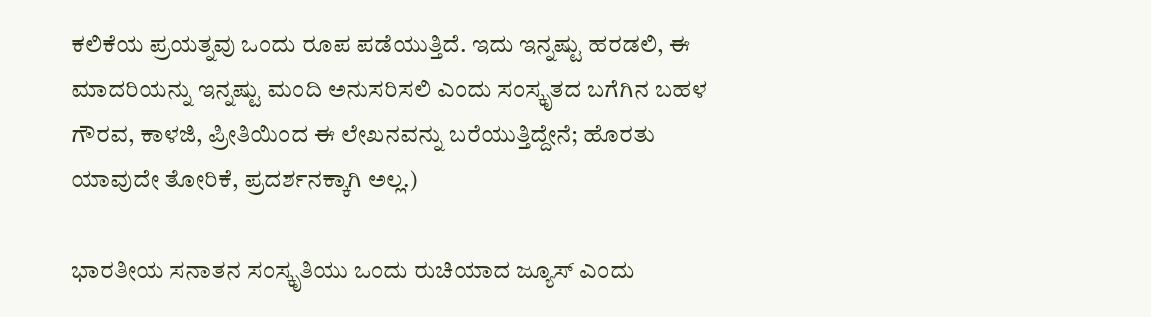ಕಲಿಕೆಯ ಪ್ರಯತ್ನವು ಒಂದು ರೂಪ ಪಡೆಯುತ್ತಿದೆ. ಇದು ಇನ್ನಷ್ಟು ಹರಡಲಿ, ಈ ಮಾದರಿಯನ್ನು ಇನ್ನಷ್ಟು ಮಂದಿ ಅನುಸರಿಸಲಿ ಎಂದು ಸಂಸ್ಕೃತದ ಬಗೆಗಿನ ಬಹಳ ಗೌರವ, ಕಾಳಜಿ, ಪ್ರೀತಿಯಿಂದ ಈ ಲೇಖನವನ್ನು ಬರೆಯುತ್ತಿದ್ದೇನೆ; ಹೊರತು ಯಾವುದೇ ತೋರಿಕೆ, ಪ್ರದರ್ಶನಕ್ಕಾಗಿ ಅಲ್ಲ.)

ಭಾರತೀಯ ಸನಾತನ ಸಂಸ್ಕೃತಿಯು ಒಂದು ರುಚಿಯಾದ ಜ್ಯೂಸ್ ಎಂದು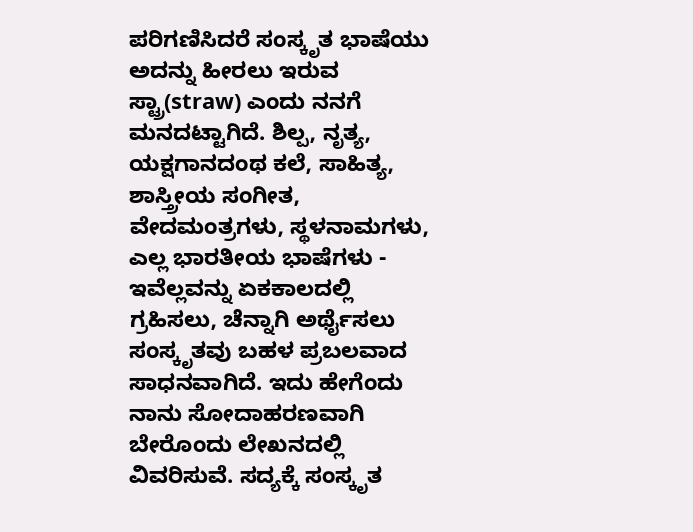ಪರಿಗಣಿಸಿದರೆ ಸಂಸ್ಕೃತ ಭಾಷೆಯು ಅದನ್ನು ಹೀರಲು ಇರುವ ಸ್ಟ್ರಾ(straw) ಎಂದು ನನಗೆ ಮನದಟ್ಟಾಗಿದೆ. ಶಿಲ್ಪ, ನೃತ್ಯ, ಯಕ್ಷಗಾನದಂಥ ಕಲೆ, ಸಾಹಿತ್ಯ, ಶಾಸ್ತ್ರೀಯ ಸಂಗೀತ, ವೇದಮಂತ್ರಗಳು, ಸ್ಥಳನಾಮಗಳು, ಎಲ್ಲ ಭಾರತೀಯ ಭಾಷೆಗಳು - ಇವೆಲ್ಲವನ್ನು ಏಕಕಾಲದಲ್ಲಿ ಗ್ರಹಿಸಲು, ಚೆನ್ನಾಗಿ ಅರ್ಥೈಸಲು ಸಂಸ್ಕೃತವು ಬಹಳ ಪ್ರಬಲವಾದ ಸಾಧನವಾಗಿದೆ. ಇದು ಹೇಗೆಂದು ನಾನು ಸೋದಾಹರಣವಾಗಿ ಬೇರೊಂದು ಲೇಖನದಲ್ಲಿ ವಿವರಿಸುವೆ. ಸದ್ಯಕ್ಕೆ ಸಂಸ್ಕೃತ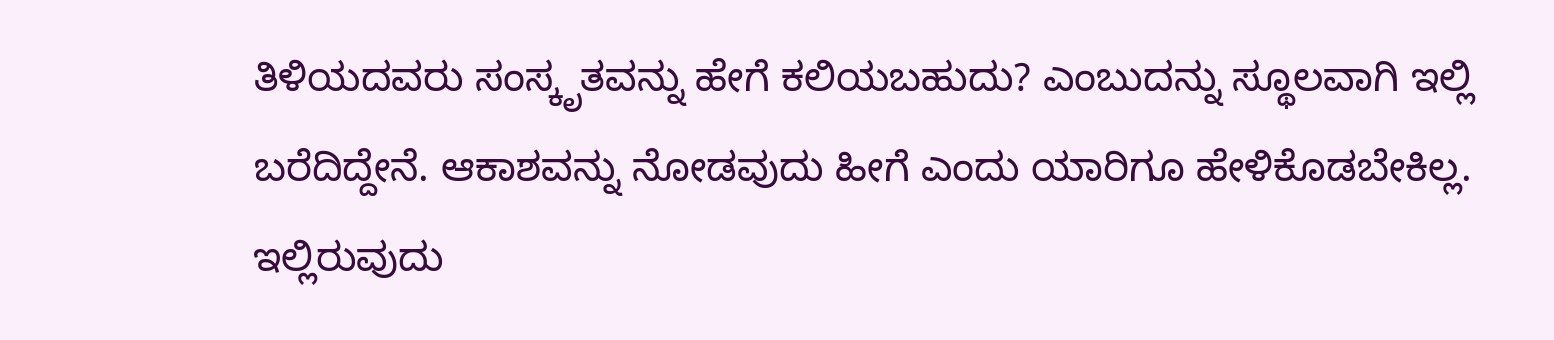ತಿಳಿಯದವರು ಸಂಸ್ಕೃತವನ್ನು ಹೇಗೆ ಕಲಿಯಬಹುದು? ಎಂಬುದನ್ನು ಸ್ಥೂಲವಾಗಿ ಇಲ್ಲಿ ಬರೆದಿದ್ದೇನೆ. ಆಕಾಶವನ್ನು ನೋಡವುದು ಹೀಗೆ ಎಂದು ಯಾರಿಗೂ ಹೇಳಿಕೊಡಬೇಕಿಲ್ಲ. ಇಲ್ಲಿರುವುದು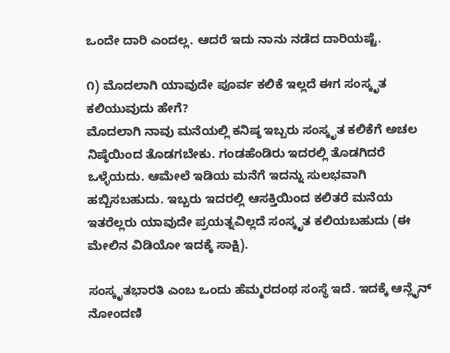ಒಂದೇ ದಾರಿ ಎಂದಲ್ಲ. ಆದರೆ ಇದು ನಾನು ನಡೆದ ದಾರಿಯಷ್ಟೆ.

೧) ಮೊದಲಾಗಿ ಯಾವುದೇ ಪೂರ್ವ ಕಲಿಕೆ ಇಲ್ಲದೆ ಈಗ ಸಂಸ್ಕೃತ ಕಲಿಯುವುದು ಹೇಗೆ?
ಮೊದಲಾಗಿ ನಾವು ಮನೆಯಲ್ಲಿ ಕನಿಷ್ಠ ಇಬ್ಬರು ಸಂಸ್ಕೃತ ಕಲಿಕೆಗೆ ಅಚಲ ನಿಷ್ಠೆಯಿಂದ ತೊಡಗಬೇಕು. ಗಂಡಹೆಂಡಿರು ಇದರಲ್ಲಿ ತೊಡಗಿದರೆ ಒಳ್ಳೆಯದು. ಆಮೇಲೆ ಇಡಿಯ ಮನೆಗೆ ಇದನ್ನು ಸುಲಭವಾಗಿ ಹಬ್ಬಿಸಬಹುದು. ಇಬ್ಬರು ಇದರಲ್ಲಿ ಆಸಕ್ತಿಯಿಂದ ಕಲಿತರೆ ಮನೆಯ ಇತರೆಲ್ಲರು ಯಾವುದೇ ಪ್ರಯತ್ನವಿಲ್ಲದೆ ಸಂಸ್ಕೃತ ಕಲಿಯಬಹುದು (ಈ ಮೇಲಿನ ವಿಡಿಯೋ ಇದಕ್ಕೆ ಸಾಕ್ಷಿ).

ಸಂಸ್ಕೃತಭಾರತಿ ಎಂಬ ಒಂದು ಹೆಮ್ಮರದಂಥ ಸಂಸ್ಥೆ ಇದೆ. ಇದಕ್ಕೆ ಆನ್ಲೈನ್ ನೋಂದಣಿ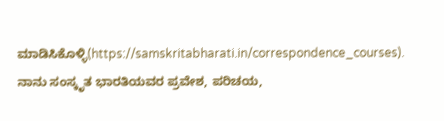ಮಾಡಿಸಿಕೊಳ್ಳಿ(https://samskritabharati.in/correspondence_courses). ನಾನು ಸಂಸ್ಕೃತ ಭಾರತಿಯವರ ಪ್ರವೇಶ, ಪರಿಚಯ,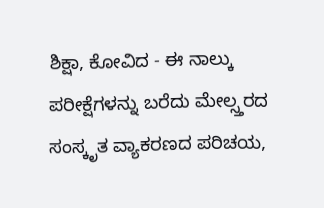ಶಿಕ್ಷಾ, ಕೋವಿದ - ಈ ನಾಲ್ಕು ಪರೀಕ್ಷೆಗಳನ್ನು ಬರೆದು ಮೇಲ್ಸ್ತರದ ಸಂಸ್ಕೃತ ವ್ಯಾಕರಣದ ಪರಿಚಯ,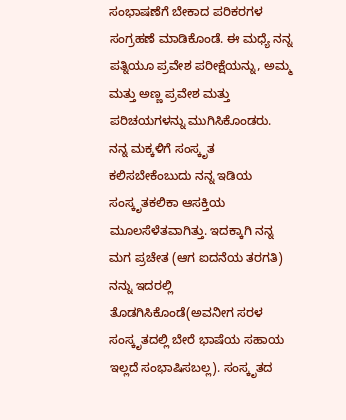ಸಂಭಾಷಣೆಗೆ ಬೇಕಾದ ಪರಿಕರಗಳ ಸಂಗ್ರಹಣೆ ಮಾಡಿಕೊಂಡೆ. ಈ ಮಧ್ಯೆ ನನ್ನ ಪತ್ನಿಯೂ ಪ್ರವೇಶ ಪರೀಕ್ಷೆಯನ್ನು, ಅಮ್ಮ ಮತ್ತು ಅಣ್ಣ ಪ್ರವೇಶ ಮತ್ತು ಪರಿಚಯಗಳನ್ನು ಮುಗಿಸಿಕೊಂಡರು.
ನನ್ನ ಮಕ್ಕಳಿಗೆ ಸಂಸ್ಕೃತ ಕಲಿಸಬೇಕೆಂಬುದು ನನ್ನ ಇಡಿಯ ಸಂಸ್ಕೃತಕಲಿಕಾ ಆಸಕ್ತಿಯ ಮೂಲಸೆಳೆತವಾಗಿತ್ತು. ಇದಕ್ಕಾಗಿ ನನ್ನ ಮಗ ಪ್ರಚೇತ (ಆಗ ಐದನೆಯ ತರಗತಿ) ನನ್ನು ಇದರಲ್ಲಿ ತೊಡಗಿಸಿಕೊಂಡೆ(ಅವನೀಗ ಸರಳ ಸಂಸ್ಕೃತದಲ್ಲಿ ಬೇರೆ ಭಾಷೆಯ ಸಹಾಯ ಇಲ್ಲದೆ ಸಂಭಾಷಿಸಬಲ್ಲ). ಸಂಸ್ಕೃತದ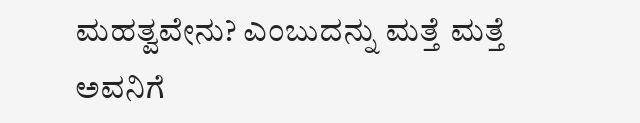ಮಹತ್ವವೇನು? ಎಂಬುದನ್ನು ಮತ್ತೆ ಮತ್ತೆ ಅವನಿಗೆ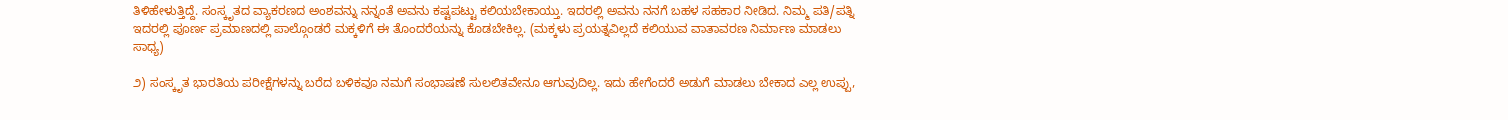ತಿಳಿಹೇಳುತ್ತಿದ್ದೆ. ಸಂಸ್ಕೃತದ ವ್ಯಾಕರಣದ ಅಂಶವನ್ನು ನನ್ನಂತೆ ಅವನು ಕಷ್ಟಪಟ್ಟು ಕಲಿಯಬೇಕಾಯ್ತು. ಇದರಲ್ಲಿ ಅವನು ನನಗೆ ಬಹಳ ಸಹಕಾರ ನೀಡಿದ. ನಿಮ್ಮ ಪತಿ/ಪತ್ನಿ ಇದರಲ್ಲಿ ಪೂರ್ಣ ಪ್ರಮಾಣದಲ್ಲಿ ಪಾಲ್ಗೊಂಡರೆ ಮಕ್ಕಳಿಗೆ ಈ ತೊಂದರೆಯನ್ನು ಕೊಡಬೇಕಿಲ್ಲ. (ಮಕ್ಕಳು ಪ್ರಯತ್ನವಿಲ್ಲದೆ ಕಲಿಯುವ ವಾತಾವರಣ ನಿರ್ಮಾಣ ಮಾಡಲು ಸಾಧ್ಯ)

೨) ಸಂಸ್ಕೃತ ಭಾರತಿಯ ಪರೀಕ್ಷೆಗಳನ್ನು ಬರೆದ ಬಳಿಕವೂ ನಮಗೆ ಸಂಭಾಷಣೆ ಸುಲಲಿತವೇನೂ ಆಗುವುದಿಲ್ಲ. ಇದು ಹೇಗೆಂದರೆ ಅಡುಗೆ ಮಾಡಲು ಬೇಕಾದ ಎಲ್ಲ ಉಪ್ಪು,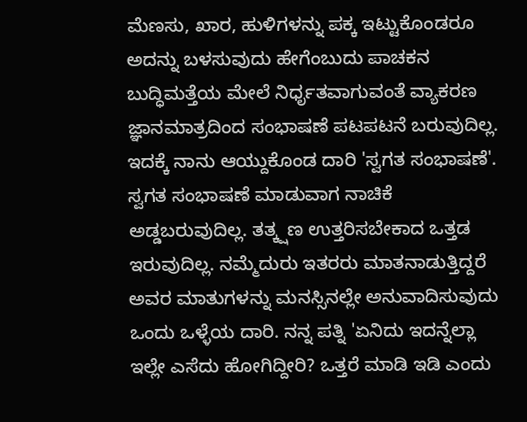ಮೆಣಸು, ಖಾರ, ಹುಳಿಗಳನ್ನು ಪಕ್ಕ ಇಟ್ಟುಕೊಂಡರೂ ಅದನ್ನು ಬಳಸುವುದು ಹೇಗೆಂಬುದು ಪಾಚಕನ ಬುದ್ಧಿಮತ್ತೆಯ ಮೇಲೆ ನಿರ್ಧೃತವಾಗುವಂತೆ ವ್ಯಾಕರಣ ಜ್ಞಾನಮಾತ್ರದಿಂದ ಸಂಭಾಷಣೆ ಪಟಪಟನೆ ಬರುವುದಿಲ್ಲ. ಇದಕ್ಕೆ ನಾನು ಆಯ್ದುಕೊಂಡ ದಾರಿ 'ಸ್ವಗತ ಸಂಭಾಷಣೆ'. ಸ್ವಗತ ಸಂಭಾಷಣೆ ಮಾಡುವಾಗ ನಾಚಿಕೆ ಅಡ್ಡಬರುವುದಿಲ್ಲ. ತತ್ಕ್ಷಣ ಉತ್ತರಿಸಬೇಕಾದ ಒತ್ತಡ ಇರುವುದಿಲ್ಲ. ನಮ್ಮೆದುರು ಇತರರು ಮಾತನಾಡುತ್ತಿದ್ದರೆ ಅವರ ಮಾತುಗಳನ್ನು ಮನಸ್ಸಿನಲ್ಲೇ ಅನುವಾದಿಸುವುದು ಒಂದು ಒಳ್ಳೆಯ ದಾರಿ. ನನ್ನ ಪತ್ನಿ 'ಏನಿದು ಇದನ್ನೆಲ್ಲಾ ಇಲ್ಲೇ ಎಸೆದು ಹೋಗಿದ್ದೀರಿ? ಒತ್ತರೆ ಮಾಡಿ ಇಡಿ ಎಂದು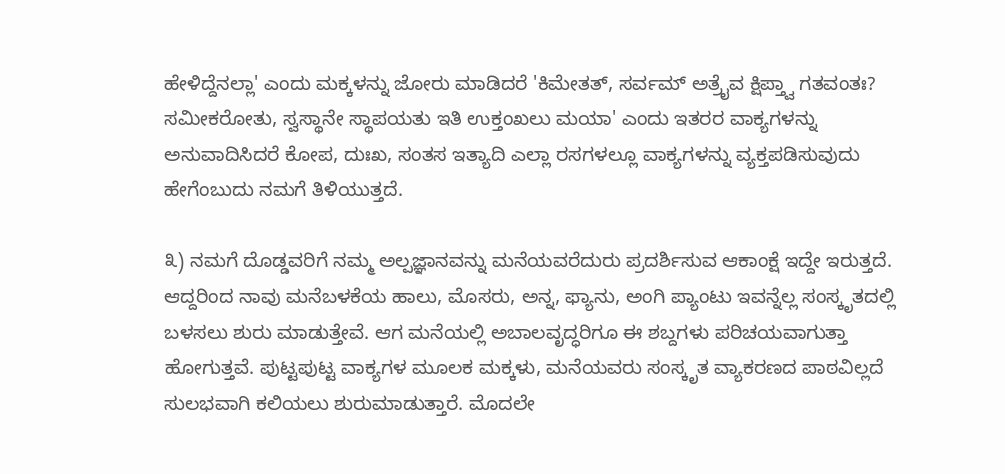ಹೇಳಿದ್ದೆನಲ್ಲಾ' ಎಂದು ಮಕ್ಕಳನ್ನು ಜೋರು ಮಾಡಿದರೆ 'ಕಿಮೇತತ್, ಸರ್ವಮ್ ಅತ್ರೈವ ಕ್ಷಿಪ್ತ್ವಾ ಗತವಂತಃ? ಸಮೀಕರೋತು, ಸ್ವಸ್ಥಾನೇ ಸ್ಥಾಪಯತು ಇತಿ ಉಕ್ತಂಖಲು ಮಯಾ' ಎಂದು ಇತರರ ವಾಕ್ಯಗಳನ್ನು ಅನುವಾದಿಸಿದರೆ ಕೋಪ, ದುಃಖ, ಸಂತಸ ಇತ್ಯಾದಿ ಎಲ್ಲಾ ರಸಗಳಲ್ಲೂ ವಾಕ್ಯಗಳನ್ನು ವ್ಯಕ್ತಪಡಿಸುವುದು ಹೇಗೆಂಬುದು ನಮಗೆ ತಿಳಿಯುತ್ತದೆ.

೩) ನಮಗೆ ದೊಡ್ಡವರಿಗೆ ನಮ್ಮ ಅಲ್ಪಜ್ಞಾನವನ್ನು ಮನೆಯವರೆದುರು ಪ್ರದರ್ಶಿಸುವ ಆಕಾಂಕ್ಷೆ ಇದ್ದೇ ಇರುತ್ತದೆ. ಆದ್ದರಿಂದ ನಾವು ಮನೆಬಳಕೆಯ ಹಾಲು, ಮೊಸರು, ಅನ್ನ, ಫ್ಯಾನು, ಅಂಗಿ ಪ್ಯಾಂಟು ಇವನ್ನೆಲ್ಲ ಸಂಸ್ಕೃತದಲ್ಲಿ ಬಳಸಲು ಶುರು ಮಾಡುತ್ತೇವೆ. ಆಗ ಮನೆಯಲ್ಲಿ ಅಬಾಲವೃದ್ಧರಿಗೂ ಈ ಶಬ್ದಗಳು ಪರಿಚಯವಾಗುತ್ತಾ ಹೋಗುತ್ತವೆ. ಪುಟ್ಟಪುಟ್ಟ ವಾಕ್ಯಗಳ ಮೂಲಕ ಮಕ್ಕಳು, ಮನೆಯವರು ಸಂಸ್ಕೃತ ವ್ಯಾಕರಣದ ಪಾಠವಿಲ್ಲದೆ ಸುಲಭವಾಗಿ ಕಲಿಯಲು ಶುರುಮಾಡುತ್ತಾರೆ. ಮೊದಲೇ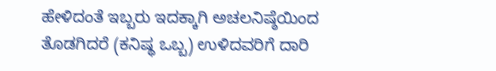ಹೇಳಿದಂತೆ ಇಬ್ಬರು ಇದಕ್ಕಾಗಿ ಅಚಲನಿಷ್ಠೆಯಿಂದ ತೊಡಗಿದರೆ (ಕನಿಷ್ಥ ಒಬ್ಬ) ಉಳಿದವರಿಗೆ ದಾರಿ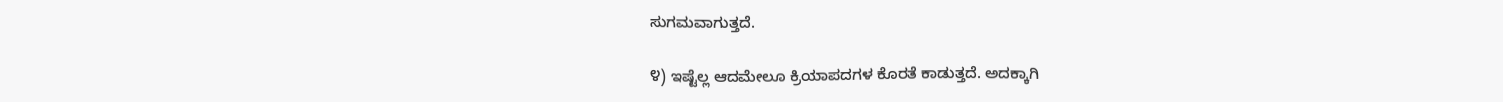ಸುಗಮವಾಗುತ್ತದೆ.

೪) ಇಷ್ಟೆಲ್ಲ ಆದಮೇಲೂ ಕ್ರಿಯಾಪದಗಳ ಕೊರತೆ ಕಾಡುತ್ತದೆ. ಅದಕ್ಕಾಗಿ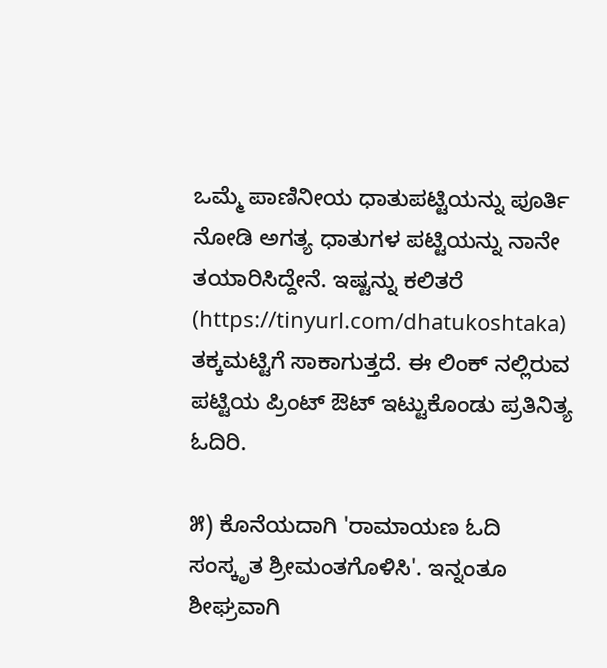ಒಮ್ಮೆ ಪಾಣಿನೀಯ ಧಾತುಪಟ್ಟಿಯನ್ನು ಪೂರ್ತಿ ನೋಡಿ ಅಗತ್ಯ ಧಾತುಗಳ ಪಟ್ಟಿಯನ್ನು ನಾನೇ ತಯಾರಿಸಿದ್ದೇನೆ. ಇಷ್ಟನ್ನು ಕಲಿತರೆ (https://tinyurl.com/dhatukoshtaka) ತಕ್ಕಮಟ್ಟಿಗೆ ಸಾಕಾಗುತ್ತದೆ. ಈ ಲಿಂಕ್ ನಲ್ಲಿರುವ ಪಟ್ಟಿಯ ಪ್ರಿಂಟ್ ಔಟ್ ಇಟ್ಟುಕೊಂಡು ಪ್ರತಿನಿತ್ಯ ಓದಿರಿ.

೫) ಕೊನೆಯದಾಗಿ 'ರಾಮಾಯಣ ಓದಿ ಸಂಸ್ಕೃತ ಶ್ರೀಮಂತಗೊಳಿಸಿ'. ಇನ್ನಂತೂ ಶೀಘ್ರವಾಗಿ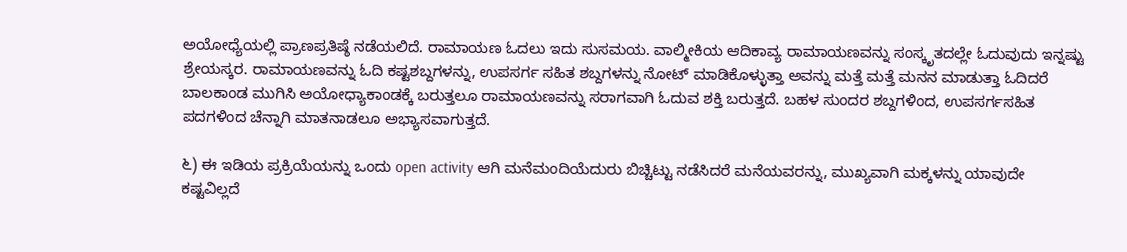ಅಯೋಧ್ಯೆಯಲ್ಲಿ ಪ್ರಾಣಪ್ರತಿಷ್ಠೆ ನಡೆಯಲಿದೆ. ರಾಮಾಯಣ ಓದಲು ಇದು ಸುಸಮಯ. ವಾಲ್ಮೀಕಿಯ ಆದಿಕಾವ್ಯ ರಾಮಾಯಣವನ್ನು ಸಂಸ್ಕೃತದಲ್ಲೇ ಓದುವುದು ಇನ್ನಷ್ಟು ಶ್ರೇಯಸ್ಕರ. ರಾಮಾಯಣವನ್ನು ಓದಿ ಕಷ್ಟಶಬ್ದಗಳನ್ನು, ಉಪಸರ್ಗ ಸಹಿತ ಶಬ್ದಗಳನ್ನು ನೋಟ್ ಮಾಡಿಕೊಳ್ಳುತ್ತಾ ಅವನ್ನು ಮತ್ತೆ ಮತ್ತೆ ಮನನ ಮಾಡುತ್ತಾ ಓದಿದರೆ ಬಾಲಕಾಂಡ ಮುಗಿಸಿ ಅಯೋಧ್ಯಾಕಾಂಡಕ್ಕೆ ಬರುತ್ತಲೂ ರಾಮಾಯಣವನ್ನು ಸರಾಗವಾಗಿ ಓದುವ ಶಕ್ತಿ ಬರುತ್ತದೆ. ಬಹಳ ಸುಂದರ ಶಬ್ದಗಳಿಂದ, ಉಪಸರ್ಗಸಹಿತ ಪದಗಳಿಂದ ಚೆನ್ನಾಗಿ ಮಾತನಾಡಲೂ ಅಭ್ಯಾಸವಾಗುತ್ತದೆ.

೬) ಈ ಇಡಿಯ ಪ್ರಕ್ರಿಯೆಯನ್ನು ಒಂದು open activity ಆಗಿ ಮನೆಮಂದಿಯೆದುರು ಬಿಚ್ಚಿಟ್ಟು ನಡೆಸಿದರೆ ಮನೆಯವರನ್ನು, ಮುಖ್ಯವಾಗಿ ಮಕ್ಕಳನ್ನು ಯಾವುದೇ ಕಷ್ಟವಿಲ್ಲದೆ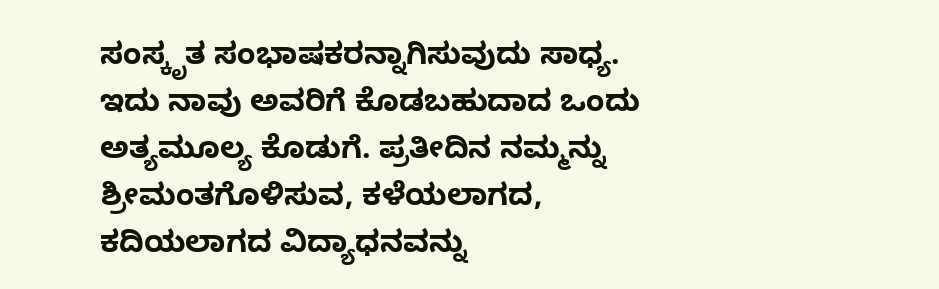ಸಂಸ್ಕೃತ ಸಂಭಾಷಕರನ್ನಾಗಿಸುವುದು ಸಾಧ್ಯ. ಇದು ನಾವು ಅವರಿಗೆ ಕೊಡಬಹುದಾದ ಒಂದು ಅತ್ಯಮೂಲ್ಯ ಕೊಡುಗೆ. ಪ್ರತೀದಿನ ನಮ್ಮನ್ನು ಶ್ರೀಮಂತಗೊಳಿಸುವ, ಕಳೆಯಲಾಗದ, ಕದಿಯಲಾಗದ ವಿದ್ಯಾಧನವನ್ನು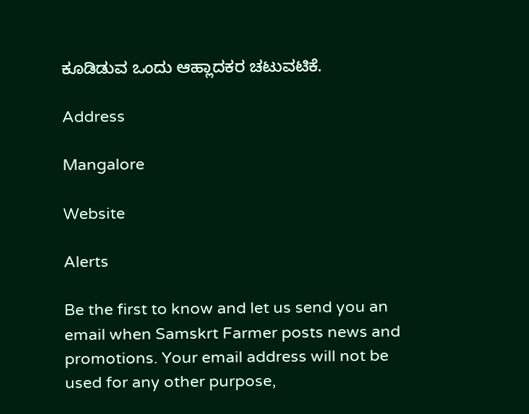ಕೂಡಿಡುವ ಒಂದು ಆಹ್ಲಾದಕರ ಚಟುವಟಿಕೆ.

Address

Mangalore

Website

Alerts

Be the first to know and let us send you an email when Samskrt Farmer posts news and promotions. Your email address will not be used for any other purpose,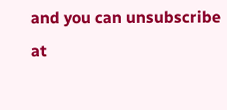and you can unsubscribe at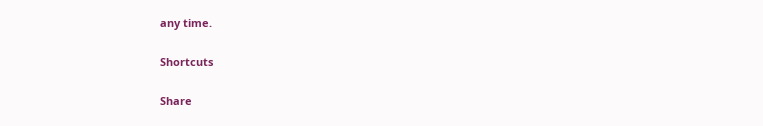any time.

Shortcuts

Share